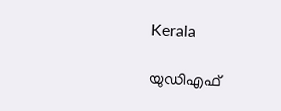Kerala

യുഡിഎഫ്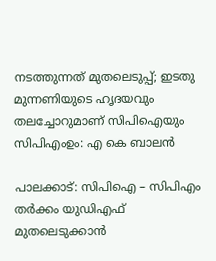നടത്തുന്നത് മുതലെടുപ്പ്; ഇടതു മുന്നണിയുടെ ഹൃദയവും തലച്ചോറുമാണ് സിപിഐയും സിപിഎംഉം: എ കെ ബാലൻ

പാലക്കാട്: സിപിഐ – സിപിഎം തർക്കം യുഡിഎഫ് മുതലെടുക്കാൻ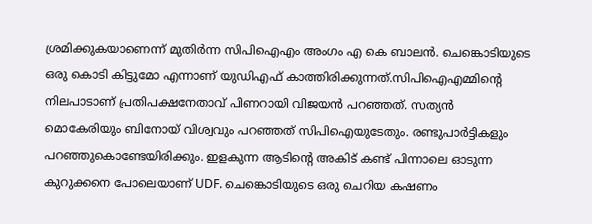ശ്രമിക്കുകയാണെന്ന് മുതിർന്ന സിപിഐഎം അംഗം എ കെ ബാലൻ. ചെങ്കൊടിയുടെ ഒരു കൊടി കിട്ടുമോ എന്നാണ് യുഡിഎഫ് കാത്തിരിക്കുന്നത്.സിപിഐഎമ്മിന്റെ നിലപാടാണ് പ്രതിപക്ഷനേതാവ് പിണറായി വിജയൻ പറഞ്ഞത്. സത്യൻ മൊകേരിയും ബിനോയ് വിശ്വവും പറഞ്ഞത് സിപിഐയുടേതും. രണ്ടുപാർട്ടികളും പറഞ്ഞുകൊണ്ടേയിരിക്കും. ഇളകുന്ന ആടിൻ്റെ അകിട് കണ്ട് പിന്നാലെ ഓടുന്ന കുറുക്കനെ പോലെയാണ് UDF. ചെങ്കൊടിയുടെ ഒരു ചെറിയ കഷണം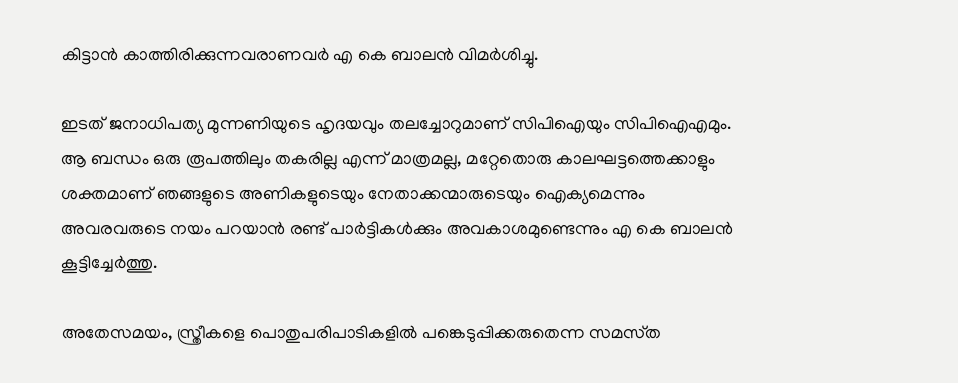കിട്ടാൻ കാത്തിരിക്കുന്നവരാണവർ എ കെ ബാലൻ വിമർശിച്ചു.

ഇടത് ജനാധിപത്യ മുന്നണിയുടെ ഹൃദയവും തലച്ചോറുമാണ് സിപിഐയും സിപിഐഎമും. ആ ബന്ധം ഒരു രൂപത്തിലും തകരില്ല എന്ന് മാത്രമല്ല, മറ്റേതൊരു കാലഘട്ടത്തെക്കാളും ശക്തമാണ് ഞങ്ങളുടെ അണികളുടെയും നേതാക്കന്മാരുടെയും ഐക്യമെന്നും അവരവരുടെ നയം പറയാൻ രണ്ട് പാർട്ടികൾക്കും അവകാശമുണ്ടെന്നും എ കെ ബാലൻ കൂട്ടിച്ചേർത്തു.

അതേസമയം, സ്ത്രീകളെ പൊതുപരിപാടികളിൽ പങ്കെടുപ്പിക്കരുതെന്ന സമസ്‌ത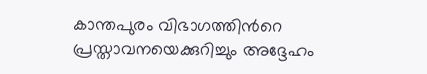കാന്തപുരം വിഭാഗത്തിന്‍റെ പ്രസ്താവനയെക്കുറിച്ചും അദ്ദേഹം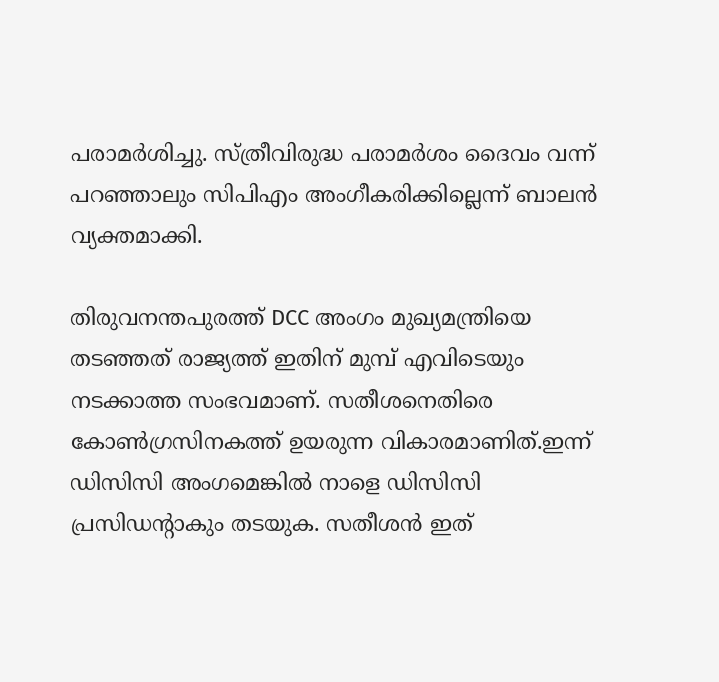പരാമര്‍ശിച്ചു. സ്ത്രീവിരുദ്ധ പരാമർശം ദൈവം വന്ന് പറഞ്ഞാലും സിപിഎം അംഗീകരിക്കില്ലെന്ന് ബാലൻ വ്യക്തമാക്കി.

തിരുവനന്തപുരത്ത് DCC അംഗം മുഖ്യമന്ത്രിയെ തടഞ്ഞത് രാജ്യത്ത് ഇതിന് മുമ്പ് എവിടെയും നടക്കാത്ത സംഭവമാണ്. സതീശനെതിരെ കോൺഗ്രസിനകത്ത് ഉയരുന്ന വികാരമാണിത്.ഇന്ന് ഡിസിസി അംഗമെങ്കിൽ നാളെ ഡിസിസി പ്രസിഡൻ്റാകും തടയുക. സതീശൻ ഇത്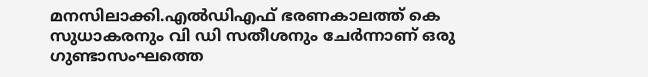മനസിലാക്കി.എൽഡിഎഫ് ഭരണകാലത്ത് കെ സുധാകരനും വി ഡി സതീശനും ചേർന്നാണ് ഒരു ഗുണ്ടാസംഘത്തെ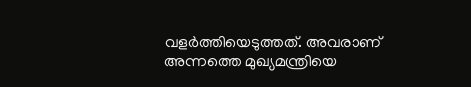വളർത്തിയെടുത്തത്. അവരാണ് അന്നത്തെ മുഖ്യമന്ത്രിയെ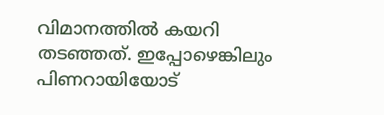വിമാനത്തിൽ കയറി തടഞ്ഞത്. ഇപ്പോഴെങ്കിലും പിണറായിയോട്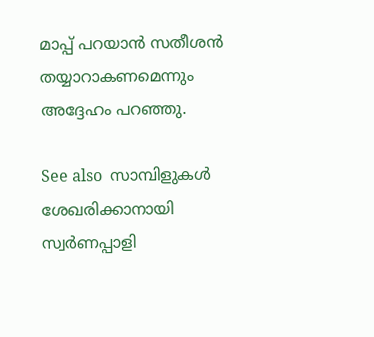മാപ്പ് പറയാൻ സതീശൻ തയ്യാറാകണമെന്നും അദ്ദേഹം പറഞ്ഞു.

See also  സാമ്പിളുകൾ ശേഖരിക്കാനായി സ്വർണപ്പാളി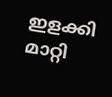ഇളക്കി മാറ്റി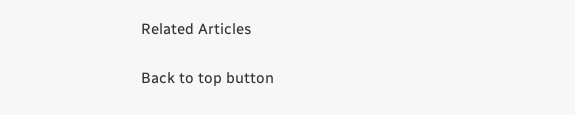Related Articles

Back to top button